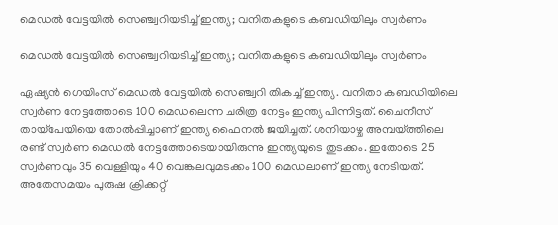മെഡല്‍ വേട്ടയില്‍ സെഞ്ച്വറിയടിച്ച് ഇന്ത്യ; വനിതകളുടെ കബഡിയിലും സ്വര്‍ണം

മെഡല്‍ വേട്ടയില്‍ സെഞ്ച്വറിയടിച്ച് ഇന്ത്യ; വനിതകളുടെ കബഡിയിലും സ്വര്‍ണം

ഏഷ്യന്‍ ഗെയിംസ് മെഡല്‍ വേട്ടയില്‍ സെഞ്ച്വറി തികച്ച് ഇന്ത്യ. വനിതാ കബഡിയിലെ സ്വര്‍ണ നേട്ടത്തോടെ 100 മെഡലെന്ന ചരിത്ര നേട്ടം ഇന്ത്യ പിന്നിട്ടത്. ചൈനീസ് തായ്‌പേയിയെ തോല്‍പ്പിച്ചാണ് ഇന്ത്യ ഫൈനല്‍ ജയിച്ചത്. ശനിയാഴ്ച അമ്പയ്ത്തിലെ രണ്ട് സ്വര്‍ണ മെഡല്‍ നേട്ടത്തോടെയായിരുന്നു ഇന്ത്യയുടെ തുടക്കം. ഇതോടെ 25 സ്വര്‍ണവും 35 വെള്ളിയും 40 വെങ്കലവുമടക്കം 100 മെഡലാണ് ഇന്ത്യ നേടിയത്. അതേസമയം പുരുഷ ക്രിക്കറ്റ്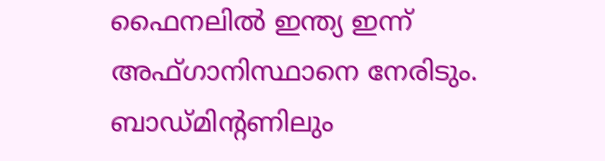ഫൈനലിൽ ഇന്ത്യ ഇന്ന് അഫ്ഗാനിസ്ഥാനെ നേരിടും. ബാഡ്മിന്‍റണിലും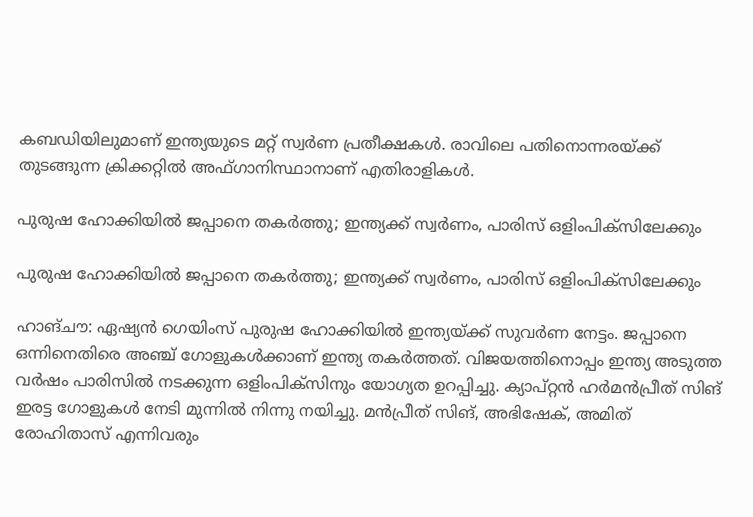കബഡിയിലുമാണ് ഇന്ത്യയുടെ മറ്റ് സ്വര്‍ണ പ്രതീക്ഷകള്‍. രാവിലെ പതിനൊന്നരയ്ക്ക് തുടങ്ങുന്ന ക്രിക്കറ്റിൽ അഫ്ഗാനിസ്ഥാനാണ് എതിരാളികൾ.

പുരുഷ ഹോക്കിയില്‍ ജപ്പാനെ തകര്‍ത്തു; ഇന്ത്യക്ക് സ്വര്‍ണം, പാരിസ് ഒളിംപിക്‌സിലേക്കും

പുരുഷ ഹോക്കിയില്‍ ജപ്പാനെ തകര്‍ത്തു; ഇന്ത്യക്ക് സ്വര്‍ണം, പാരിസ് ഒളിംപിക്‌സിലേക്കും

ഹാങ്ചൗ: ഏഷ്യന്‍ ഗെയിംസ് പുരുഷ ഹോക്കിയില്‍ ഇന്ത്യയ്ക്ക് സുവര്‍ണ നേട്ടം. ജപ്പാനെ ഒന്നിനെതിരെ അഞ്ച് ഗോളുകള്‍ക്കാണ് ഇന്ത്യ തകര്‍ത്തത്. വിജയത്തിനൊപ്പം ഇന്ത്യ അടുത്ത വര്‍ഷം പാരിസില്‍ നടക്കുന്ന ഒളിംപിക്‌സിനും യോഗ്യത ഉറപ്പിച്ചു. ക്യാപ്റ്റന്‍ ഹര്‍മന്‍പ്രീത് സിങ് ഇരട്ട ഗോളുകള്‍ നേടി മുന്നില്‍ നിന്നു നയിച്ചു. മന്‍പ്രീത് സിങ്, അഭിഷേക്, അമിത് രോഹിതാസ് എന്നിവരും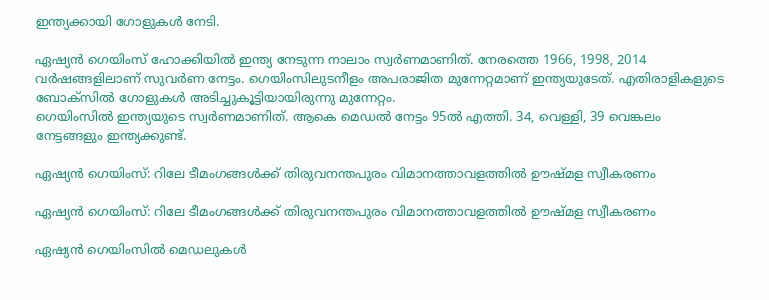ഇന്ത്യക്കായി ഗോളുകള്‍ നേടി.

ഏഷ്യന്‍ ഗെയിംസ് ഹോക്കിയില്‍ ഇന്ത്യ നേടുന്ന നാലാം സ്വര്‍ണമാണിത്. നേരത്തെ 1966, 1998, 2014 വര്‍ഷങ്ങളിലാണ് സുവര്‍ണ നേട്ടം. ഗെയിംസിലുടനീളം അപരാജിത മുന്നേറ്റമാണ് ഇന്ത്യയുടേത്. എതിരാളികളുടെ ബോക്‌സില്‍ ഗോളുകള്‍ അടിച്ചുകൂട്ടിയായിരുന്നു മുന്നേറ്റം.
ഗെയിംസില്‍ ഇന്ത്യയുടെ സ്വര്‍ണമാണിത്. ആകെ മെഡല്‍ നേട്ടം 95ല്‍ എത്തി. 34, വെള്ളി, 39 വെങ്കലം നേട്ടങ്ങളും ഇന്ത്യക്കുണ്ട്.

ഏഷ്യൻ ഗെയിംസ്: റിലേ ടീമംഗങ്ങൾക്ക് തിരുവനന്തപുരം വിമാനത്താവളത്തിൽ ഊഷ്മള സ്വീകരണം

ഏഷ്യൻ ഗെയിംസ്: റിലേ ടീമംഗങ്ങൾക്ക് തിരുവനന്തപുരം വിമാനത്താവളത്തിൽ ഊഷ്മള സ്വീകരണം

ഏഷ്യൻ ഗെയിംസിൽ മെഡലുകൾ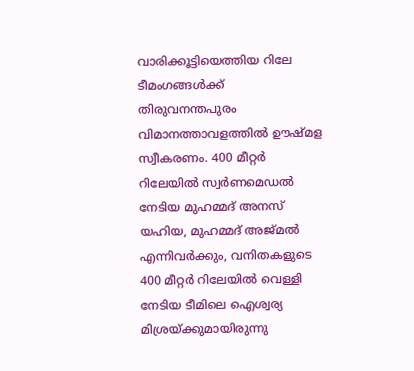വാരിക്കൂട്ടിയെത്തിയ റിലേ ടീമംഗങ്ങൾക്ക് തിരുവനന്തപുരം വിമാനത്താവളത്തിൽ ഊഷ്മള സ്വീകരണം. 400 മീറ്റർ റിലേയിൽ സ്വർണമെഡൽ നേടിയ മുഹമ്മദ് അനസ് യഹിയ, മുഹമ്മദ് അജ്മൽ എന്നിവർക്കും, വനിതകളുടെ 400 മീറ്റർ റിലേയിൽ വെള്ളി നേടിയ ടീമിലെ ഐശ്വര്യ മിശ്രയ്ക്കുമായിരുന്നു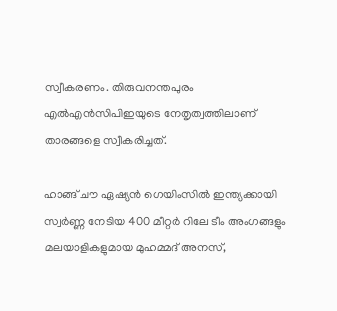സ്വീകരണം. തിരുവനന്തപുരം എൽഎൻസിപിഇയുടെ നേതൃത്വത്തിലാണ് താരങ്ങളെ സ്വീകരിച്ചത്.

ഹാങ്ങ് ചൗ ഏഷ്യൻ ഗെയിംസിൽ ഇന്ത്യക്കായി സ്വർണ്ണ നേടിയ 400 മീറ്റർ റിലേ ടീം അംഗങ്ങളും മലയാളികളുമായ മുഹമ്മദ് അനസ്,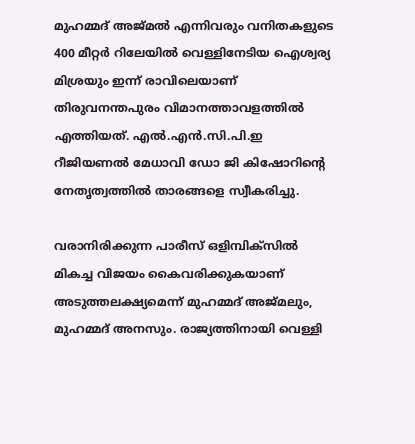മുഹമ്മദ് അജ്മൽ എന്നിവരും വനിതകളുടെ 400 മീറ്റർ റിലേയിൽ വെള്ളിനേടിയ ഐശ്വര്യ മിശ്രയും ഇന്ന് രാവിലെയാണ് തിരുവനന്തപുരം വിമാനത്താവളത്തിൽ എത്തിയത്. എൽ.എൻ.സി.പി.ഇ റീജിയണൽ മേധാവി ഡോ ജി കിഷോറിന്റെ നേതൃത്വത്തിൽ താരങ്ങളെ സ്വീകരിച്ചു.

വരാനിരിക്കുന്ന പാരീസ് ഒളിമ്പിക്സിൽ മികച്ച വിജയം കൈവരിക്കുകയാണ് അടുത്തലക്ഷ്യമെന്ന് മുഹമ്മദ് അജ്മലും, മുഹമ്മദ് അനസും. രാജ്യത്തിനായി വെള്ളി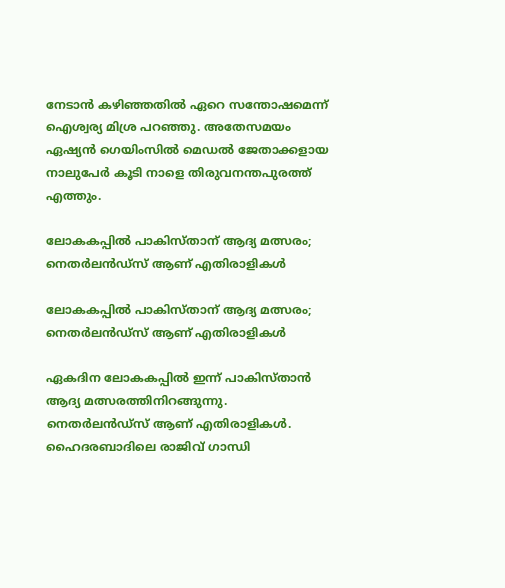നേടാൻ കഴിഞ്ഞതിൽ ഏറെ സന്തോഷമെന്ന് ഐശ്വര്യ മിശ്ര പറഞ്ഞു. അതേസമയം ഏഷ്യൻ ഗെയിംസിൽ മെഡൽ ജേതാക്കളായ നാലുപേർ കൂടി നാളെ തിരുവനന്തപുരത്ത് എത്തും.

ലോകകപ്പില്‍ പാകിസ്താന് ആദ്യ മത്സരം; നെതര്‍ലന്‍ഡ്‌സ് ആണ് എതിരാളികള്‍

ലോകകപ്പില്‍ പാകിസ്താന് ആദ്യ മത്സരം; നെതര്‍ലന്‍ഡ്‌സ് ആണ് എതിരാളികള്‍

ഏകദിന ലോകകപ്പിൽ ഇന്ന് പാകിസ്താൻ ആദ്യ മത്സരത്തിനിറങ്ങുന്നു. നെതർലൻഡ്സ് ആണ് എതിരാളികൾ. ഹൈദരബാദിലെ രാജിവ് ഗാന്ധി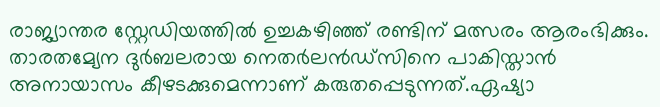രാജ്യാന്തര സ്റ്റേഡിയത്തിൽ ഉച്ചകഴിഞ്ഞ് രണ്ടിന് മത്സരം ആരംഭിക്കും. താരതമ്യേന ദുർബലരായ നെതർലൻഡ്സിനെ പാകിസ്താൻ അനായാസം കീഴടക്കുമെന്നാണ് കരുതപ്പെടുന്നത്.ഏഷ്യാ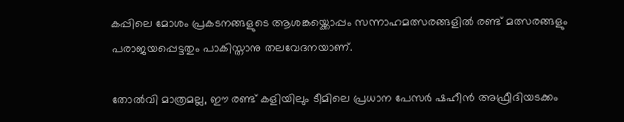കപ്പിലെ മോശം പ്രകടനങ്ങളുടെ ആശങ്കയ്ക്കൊപ്പം സന്നാഹമത്സരങ്ങളിൽ രണ്ട് മത്സരങ്ങളും പരാജയപ്പെട്ടതും പാകിസ്താനു തലവേദനയാണ്.

തോൽവി മാത്രമല്ല, ഈ രണ്ട് കളിയിലും ടീമിലെ പ്രധാന പേസർ ഷഹീൻ അഫ്രീദിയടക്കം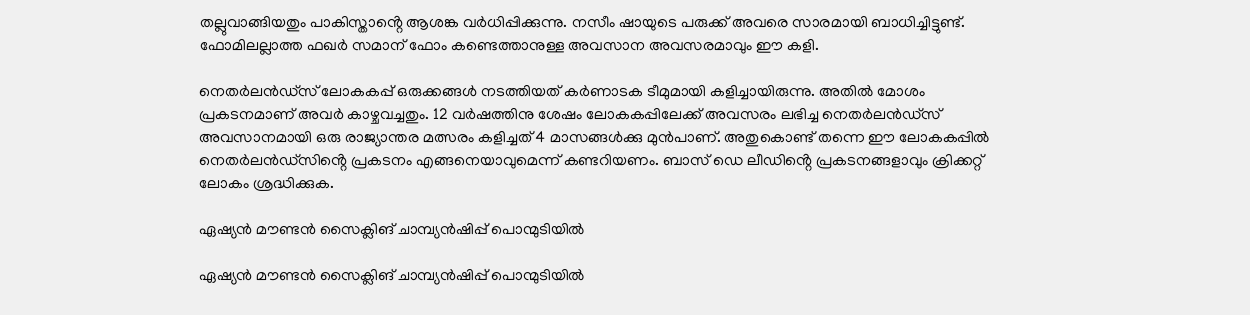തല്ലുവാങ്ങിയതും പാകിസ്താൻ്റെ ആശങ്ക വർധിപ്പിക്കുന്നു. നസീം ഷായുടെ പരുക്ക് അവരെ സാരമായി ബാധിച്ചിട്ടുണ്ട്. ഫോമിലല്ലാത്ത ഫഖർ സമാന് ഫോം കണ്ടെത്താനുള്ള അവസാന അവസരമാവും ഈ കളി.

നെതർലൻഡ്സ് ലോകകപ്പ് ഒരുക്കങ്ങൾ നടത്തിയത് കർണാടക ടീമുമായി കളിച്ചായിരുന്നു. അതിൽ മോശം പ്രകടനമാണ് അവർ കാഴ്ചവച്ചതും. 12 വർഷത്തിനു ശേഷം ലോകകപ്പിലേക്ക് അവസരം ലഭിച്ച നെതർലൻഡ്സ് അവസാനമായി ഒരു രാജ്യാന്തര മത്സരം കളിച്ചത് 4 മാസങ്ങൾക്കു മുൻപാണ്. അതുകൊണ്ട് തന്നെ ഈ ലോകകപ്പിൽ നെതർലൻഡ്സിൻ്റെ പ്രകടനം എങ്ങനെയാവുമെന്ന് കണ്ടറിയണം. ബാസ് ഡെ ലീഡിൻ്റെ പ്രകടനങ്ങളാവും ക്രിക്കറ്റ് ലോകം ശ്രദ്ധിക്കുക.

ഏഷ്യൻ മൗണ്ടൻ സൈക്ലിങ് ചാമ്പ്യൻഷിപ്പ് പൊന്മുടിയിൽ

ഏഷ്യൻ മൗണ്ടൻ സൈക്ലിങ് ചാമ്പ്യൻഷിപ്പ് പൊന്മുടിയിൽ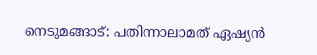നെടുമങ്ങാട്: പതിന്നാലാമത് ഏഷ്യൻ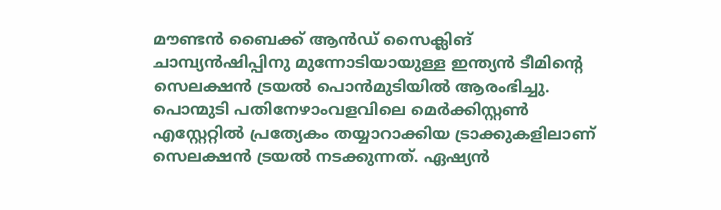മൗണ്ടൻ ബൈക്ക് ആൻഡ് സൈക്ലിങ് ചാമ്പ്യൻഷിപ്പിനു മുന്നോടിയായുള്ള ഇന്ത്യൻ ടീമിന്റെ സെലക്ഷൻ ട്രയൽ പൊൻമുടിയിൽ ആരംഭിച്ചു. പൊന്മുടി പതിനേഴാംവളവിലെ മെർക്കിസ്റ്റൺ എസ്റ്റേറ്റിൽ പ്രത്യേകം തയ്യാറാക്കിയ ട്രാക്കുകളിലാണ് സെലക്ഷൻ ട്രയൽ നടക്കുന്നത്. ഏഷ്യൻ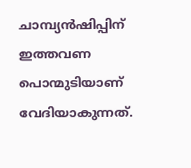ചാമ്പ്യൻഷിപ്പിന് ഇത്തവണ പൊന്മുടിയാണ് വേദിയാകുന്നത്.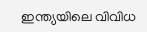ഇന്ത്യയിലെ വിവിധ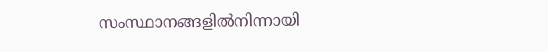സംസ്ഥാനങ്ങളിൽനിന്നായി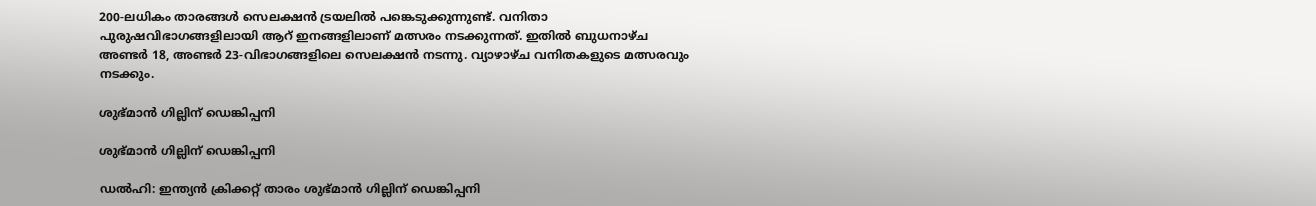200-ലധികം താരങ്ങൾ സെലക്ഷൻ ട്രയലിൽ പങ്കെടുക്കുന്നുണ്ട്. വനിതാ പുരുഷവിഭാഗങ്ങളിലായി ആറ് ഇനങ്ങളിലാണ് മത്സരം നടക്കുന്നത്. ഇതിൽ ബുധനാഴ്ച അണ്ടർ 18, അണ്ടർ 23-വിഭാഗങ്ങളിലെ സെലക്ഷൻ നടന്നു. വ്യാഴാഴ്ച വനിതകളുടെ മത്സരവും നടക്കും.

ശുഭ്മാന്‍ ഗില്ലിന് ഡെങ്കിപ്പനി

ശുഭ്മാന്‍ ഗില്ലിന് ഡെങ്കിപ്പനി

ഡല്‍ഹി: ഇന്ത്യന്‍ ക്രിക്കറ്റ് താരം ശുഭ്മാന്‍ ഗില്ലിന് ഡെങ്കിപ്പനി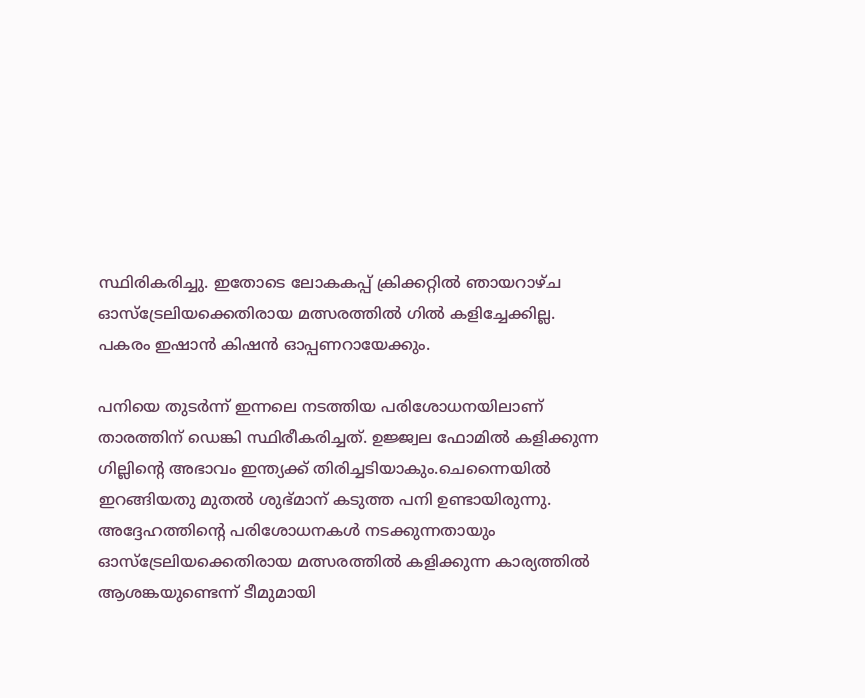സ്ഥിരികരിച്ചു. ഇതോടെ ലോകകപ്പ് ക്രിക്കറ്റില്‍ ഞായറാഴ്ച ഓസ്‌ട്രേലിയക്കെതിരായ മത്സരത്തില്‍ ഗില്‍ കളിച്ചേക്കില്ല. പകരം ഇഷാന്‍ കിഷന്‍ ഓപ്പണറായേക്കും.

പനിയെ തുടര്‍ന്ന് ഇന്നലെ നടത്തിയ പരിശോധനയിലാണ് താരത്തിന് ഡെങ്കി സ്ഥിരീകരിച്ചത്. ഉജ്ജ്വല ഫോമില്‍ കളിക്കുന്ന ഗില്ലിന്റെ അഭാവം ഇന്ത്യക്ക് തിരിച്ചടിയാകും.ചെന്നൈയില്‍ ഇറങ്ങിയതു മുതല്‍ ശുഭ്മാന് കടുത്ത പനി ഉണ്ടായിരുന്നു. അദ്ദേഹത്തിന്റെ പരിശോധനകള്‍ നടക്കുന്നതായും ഓസ്‌ട്രേലിയക്കെതിരായ മത്സരത്തില്‍ കളിക്കുന്ന കാര്യത്തില്‍ ആശങ്കയുണ്ടെന്ന് ടീമുമായി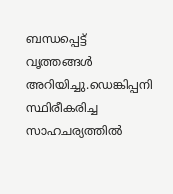ബന്ധപ്പെട്ട് വൃത്തങ്ങള്‍ അറിയിച്ചു.ഡെങ്കിപ്പനി സ്ഥിരീകരിച്ച സാഹചര്യത്തില്‍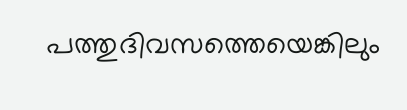പത്തുദിവസത്തെയെങ്കിലും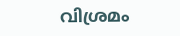വിശ്രമം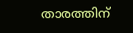താരത്തിന്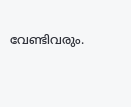വേണ്ടിവരും.